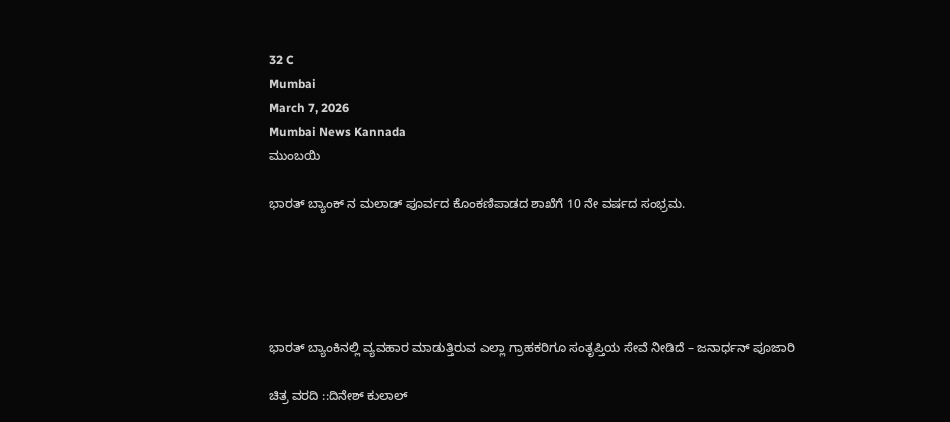32 C
Mumbai
March 7, 2026
Mumbai News Kannada
ಮುಂಬಯಿ

ಭಾರತ್ ಬ್ಯಾಂಕ್ ನ ಮಲಾಡ್ ಪೂರ್ವದ ಕೊಂಕಣಿಪಾಡದ ಶಾಖೆಗೆ 10 ನೇ ವರ್ಷದ ಸಂಭ್ರಮ.





ಭಾರತ್ ಬ್ಯಾಂಕಿನಲ್ಲಿ ವ್ಯವಹಾರ ಮಾಡುತ್ತಿರುವ ಎಲ್ಲಾ ಗ್ರಾಹಕರಿಗೂ ಸಂತೃಪ್ತಿಯ ಸೇವೆ ನೀಡಿದೆ – ಜನಾರ್ಧನ್ ಪೂಜಾರಿ

ಚಿತ್ರ ವರದಿ ::ದಿನೇಶ್ ಕುಲಾಲ್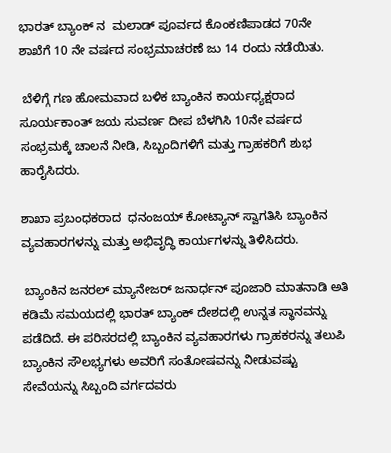ಭಾರತ್ ಬ್ಯಾಂಕ್ ನ  ಮಲಾಡ್ ಪೂರ್ವದ ಕೊಂಕಣಿಪಾಡದ 70ನೇ ಶಾಖೆಗೆ 10 ನೇ ವರ್ಷದ ಸಂಭ್ರಮಾಚರಣೆ ಜು 14 ರಂದು ನಡೆಯಿತು.

 ಬೆಳಿಗ್ಗೆ ಗಣ ಹೋಮವಾದ ಬಳಿಕ ಬ್ಯಾಂಕಿನ ಕಾರ್ಯಧ್ಯಕ್ಷರಾದ ಸೂರ್ಯಕಾಂತ್ ಜಯ ಸುವರ್ಣ ದೀಪ ಬೆಳಗಿಸಿ 10ನೇ ವರ್ಷದ ಸಂಭ್ರಮಕ್ಕೆ ಚಾಲನೆ ನೀಡಿ, ಸಿಬ್ಬಂದಿಗಳಿಗೆ ಮತ್ತು ಗ್ರಾಹಕರಿಗೆ ಶುಭ ಹಾರೈಸಿದರು.

ಶಾಖಾ ಪ್ರಬಂಧಕರಾದ  ಧನಂಜಯ್ ಕೋಟ್ಯಾನ್ ಸ್ವಾಗತಿಸಿ ಬ್ಯಾಂಕಿನ ವ್ಯವಹಾರಗಳನ್ನು ಮತ್ತು ಅಭಿವೃದ್ಧಿ ಕಾರ್ಯಗಳನ್ನು ತಿಳಿಸಿದರು.

 ಬ್ಯಾಂಕಿನ ಜನರಲ್ ಮ್ಯಾನೇಜರ್ ಜನಾರ್ಧನ್ ಪೂಜಾರಿ ಮಾತನಾಡಿ ಅತಿ ಕಡಿಮೆ ಸಮಯದಲ್ಲಿ ಭಾರತ್ ಬ್ಯಾಂಕ್ ದೇಶದಲ್ಲಿ ಉನ್ನತ ಸ್ಥಾನವನ್ನು ಪಡೆದಿದೆ. ಈ ಪರಿಸರದಲ್ಲಿ ಬ್ಯಾಂಕಿನ ವ್ಯವಹಾರಗಳು ಗ್ರಾಹಕರನ್ನು ತಲುಪಿ ಬ್ಯಾಂಕಿನ ಸೌಲಭ್ಯಗಳು ಅವರಿಗೆ ಸಂತೋಷವನ್ನು ನೀಡುವಷ್ಟು ಸೇವೆಯನ್ನು ಸಿಬ್ಬಂದಿ ವರ್ಗದವರು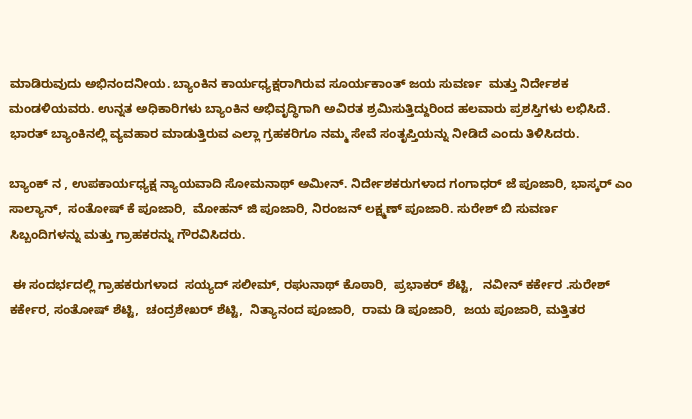ಮಾಡಿರುವುದು ಅಭಿನಂದನೀಯ. ಬ್ಯಾಂಕಿನ ಕಾರ್ಯಧ್ಯಕ್ಷರಾಗಿರುವ ಸೂರ್ಯಕಾಂತ್ ಜಯ ಸುವರ್ಣ  ಮತ್ತು ನಿರ್ದೇಶಕ ಮಂಡಳಿಯವರು. ಉನ್ನತ ಅಧಿಕಾರಿಗಳು ಬ್ಯಾಂಕಿನ ಅಭಿವೃದ್ಧಿಗಾಗಿ ಅವಿರತ ಶ್ರಮಿಸುತ್ತಿದ್ದುರಿಂದ ಹಲವಾರು ಪ್ರಶಸ್ತಿಗಳು ಲಭಿಸಿದೆ. ಭಾರತ್ ಬ್ಯಾಂಕಿನಲ್ಲಿ ವ್ಯವಹಾರ ಮಾಡುತ್ತಿರುವ ಎಲ್ಲಾ ಗ್ರಹಕರಿಗೂ ನಮ್ಮ ಸೇವೆ ಸಂತೃಪ್ತಿಯನ್ನು ನೀಡಿದೆ ಎಂದು ತಿಳಿಸಿದರು.

ಬ್ಯಾಂಕ್ ನ , ಉಪಕಾರ್ಯಧ್ಯಕ್ಷ ನ್ಯಾಯವಾದಿ ಸೋಮನಾಥ್ ಅಮೀನ್. ನಿರ್ದೇಶಕರುಗಳಾದ ಗಂಗಾಧರ್ ಜೆ ಪೂಜಾರಿ, ಭಾಸ್ಕರ್ ಎಂ ಸಾಲ್ಯಾನ್,  ಸಂತೋಷ್ ಕೆ ಪೂಜಾರಿ,  ಮೋಹನ್ ಜಿ ಪೂಜಾರಿ, ನಿರಂಜನ್ ಲಕ್ಷ್ಮಣ್ ಪೂಜಾರಿ. ಸುರೇಶ್ ಬಿ ಸುವರ್ಣ
ಸಿಬ್ಬಂದಿಗಳನ್ನು ಮತ್ತು ಗ್ರಾಹಕರನ್ನು ಗೌರವಿಸಿದರು.

 ಈ ಸಂದರ್ಭದಲ್ಲಿ ಗ್ರಾಹಕರುಗಳಾದ  ಸಯ್ಯದ್ ಸಲೀಮ್, ರಘುನಾಥ್ ಕೊಠಾರಿ,  ಪ್ರಭಾಕರ್ ಶೆಟ್ಟಿ,   ನವೀನ್ ಕರ್ಕೇರ .ಸುರೇಶ್ ಕರ್ಕೇರ, ಸಂತೋಷ್ ಶೆಟ್ಟಿ,  ಚಂದ್ರಶೇಖರ್ ಶೆಟ್ಟಿ,  ನಿತ್ಯಾನಂದ ಪೂಜಾರಿ,  ರಾಮ ಡಿ ಪೂಜಾರಿ,  ಜಯ ಪೂಜಾರಿ, ಮತ್ತಿತರ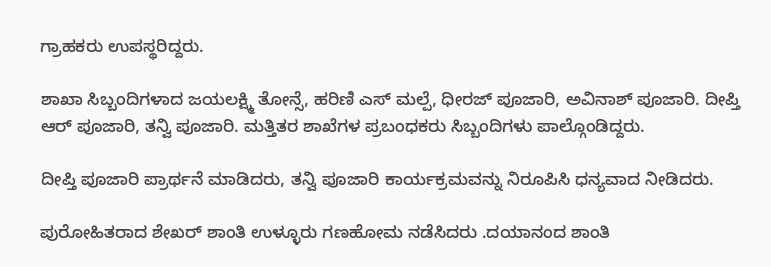ಗ್ರಾಹಕರು ಉಪಸ್ಥರಿದ್ದರು.

ಶಾಖಾ ಸಿಬ್ಬಂದಿಗಳಾದ ಜಯಲಕ್ಷ್ಮಿ ತೋನ್ಸೆ, ಹರಿಣಿ ಎಸ್ ಮಲ್ಪೆ, ಧೀರಜ್ ಪೂಜಾರಿ, ಅವಿನಾಶ್ ಪೂಜಾರಿ. ದೀಪ್ತಿ ಆರ್ ಪೂಜಾರಿ, ತನ್ವಿ ಪೂಜಾರಿ. ಮತ್ತಿತರ ಶಾಖೆಗಳ ಪ್ರಬಂಧಕರು ಸಿಬ್ಬಂದಿಗಳು ಪಾಲ್ಗೊಂಡಿದ್ದರು.

ದೀಪ್ತಿ ಪೂಜಾರಿ ಪ್ರಾರ್ಥನೆ ಮಾಡಿದರು, ತನ್ವಿ ಪೂಜಾರಿ ಕಾರ್ಯಕ್ರಮವನ್ನು ನಿರೂಪಿಸಿ ಧನ್ಯವಾದ ನೀಡಿದರು.

ಪುರೋಹಿತರಾದ ಶೇಖರ್ ಶಾಂತಿ ಉಳ್ಳೂರು ಗಣಹೋಮ ನಡೆಸಿದರು .ದಯಾನಂದ ಶಾಂತಿ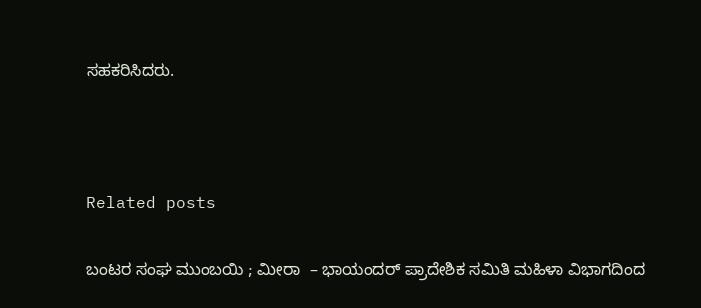ಸಹಕರಿಸಿದರು.



Related posts

ಬಂಟರ ಸಂಘ ಮುಂಬಯಿ ; ಮೀರಾ  – ಭಾಯಂದರ್ ಪ್ರಾದೇಶಿಕ ಸಮಿತಿ ಮಹಿಳಾ ವಿಭಾಗದಿಂದ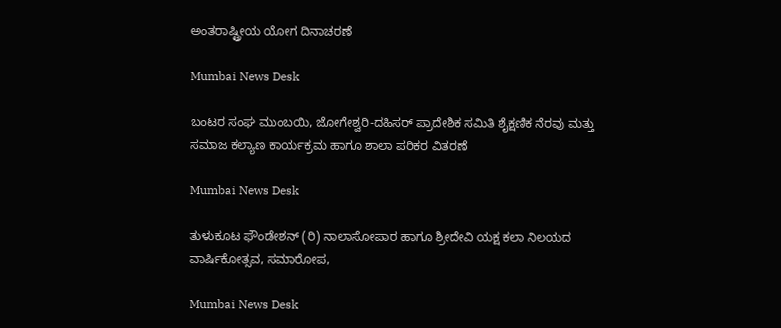ಅಂತರಾಷ್ಟ್ರೀಯ ಯೋಗ ದಿನಾಚರಣೆ

Mumbai News Desk

ಬಂಟರ ಸಂಘ ಮುಂಬಯಿ, ಜೋಗೇಶ್ವರಿ-ದಹಿಸರ್ ಪ್ರಾದೇಶಿಕ ಸಮಿತಿ ಶೈಕ್ಷಣಿಕ ನೆರವು ಮತ್ತು ಸಮಾಜ ಕಲ್ಯಾಣ ಕಾರ್ಯಕ್ರಮ ಹಾಗೂ ಶಾಲಾ ಪರಿಕರ ವಿತರಣೆ

Mumbai News Desk

ತುಳುಕೂಟ ಫೌಂಡೇಶನ್ (ರಿ) ನಾಲಾಸೋಪಾರ ಹಾಗೂ ಶ್ರೀದೇವಿ ಯಕ್ಷ ಕಲಾ ನಿಲಯದ ವಾರ್ಷಿಕೋತ್ಸವ, ಸಮಾರೋಪ,

Mumbai News Desk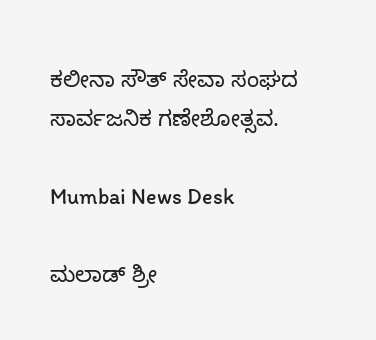ಕಲೀನಾ ಸೌತ್ ಸೇವಾ ಸಂಘದ ಸಾರ್ವಜನಿಕ ಗಣೇಶೋತ್ಸವ.

Mumbai News Desk

ಮಲಾಡ್ ಶ್ರೀ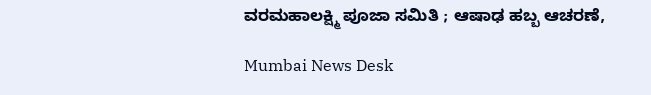ವರಮಹಾಲಕ್ಷ್ಮಿ ಪೂಜಾ ಸಮಿತಿ ; ಆಷಾಢ ಹಬ್ಬ ಆಚರಣೆ,

Mumbai News Desk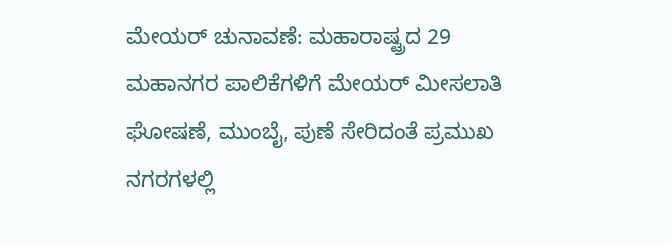ಮೇಯರ್ ಚುನಾವಣೆ: ಮಹಾರಾಷ್ಟ್ರದ 29 ಮಹಾನಗರ ಪಾಲಿಕೆಗಳಿಗೆ ಮೇಯರ್ ಮೀಸಲಾತಿ ಘೋಷಣೆ, ಮುಂಬೈ, ಪುಣೆ ಸೇರಿದಂತೆ ಪ್ರಮುಖ ನಗರಗಳಲ್ಲಿ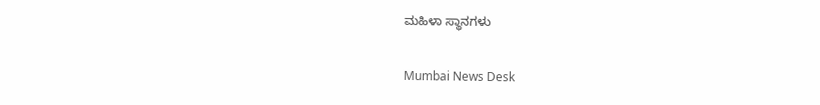ಮಹಿಳಾ ಸ್ಥಾನಗಳು

Mumbai News Desk